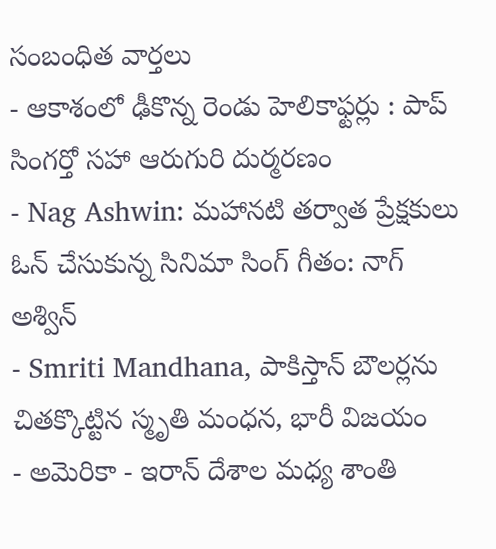సంబంధిత వార్తలు
- ఆకాశంలో ఢీకొన్న రెండు హెలికాఫ్టర్లు : పాప్ సింగర్తో సహా ఆరుగురి దుర్మరణం
- Nag Ashwin: మహానటి తర్వాత ప్రేక్షకులు ఓన్ చేసుకున్న సినిమా సింగ్ గీతం: నాగ్ అశ్విన్
- Smriti Mandhana, పాకిస్తాన్ బౌలర్లను చితక్కొట్టిన స్మృతి మంధన, భారీ విజయం
- అమెరికా - ఇరాన్ దేశాల మధ్య శాంతి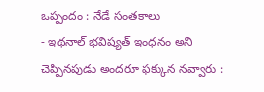ఒప్పందం : నేడే సంతకాలు
- ఇథనాల్ భవిష్యత్ ఇంధనం అని చెప్పినపుడు అందరూ ఫక్కున నవ్వారు :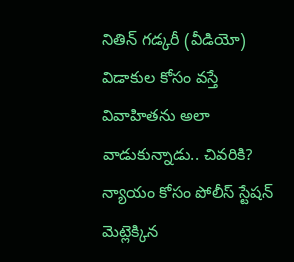నితిన్ గడ్కరీ (వీడియో)
విడాకుల కోసం వస్తే వివాహితను అలా వాడుకున్నాడు.. చివరికి?
న్యాయం కోసం పోలీస్ స్టేషన్ మెట్లెక్కిన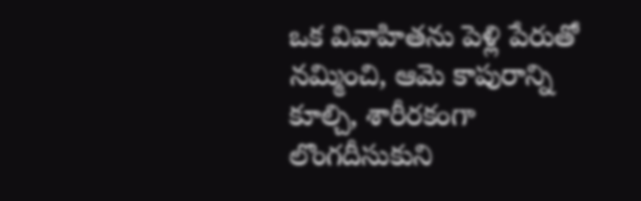ఒక వివాహితను పెళ్లి పేరుతో నమ్మించి, ఆమె కాపురాన్ని కూల్చి, శారీరకంగా లొంగదీసుకుని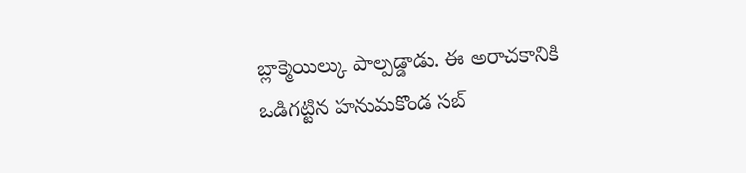బ్లాక్మెయిల్కు పాల్పడ్డాడు. ఈ అరాచకానికి ఒడిగట్టిన హనుమకొండ సబ్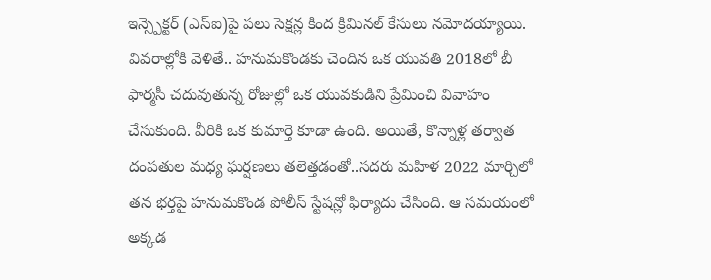ఇన్స్పెక్టర్ (ఎస్ఐ)పై పలు సెక్షన్ల కింద క్రిమినల్ కేసులు నమోదయ్యాయి.
వివరాల్లోకి వెళితే.. హనుమకొండకు చెందిన ఒక యువతి 2018లో బీ ఫార్మసీ చదువుతున్న రోజుల్లో ఒక యువకుడిని ప్రేమించి వివాహం చేసుకుంది. వీరికి ఒక కుమార్తె కూడా ఉంది. అయితే, కొన్నాళ్ల తర్వాత దంపతుల మధ్య ఘర్షణలు తలెత్తడంతో..సదరు మహిళ 2022 మార్చిలో తన భర్తపై హనుమకొండ పోలీస్ స్టేషన్లో ఫిర్యాదు చేసింది. ఆ సమయంలో అక్కడ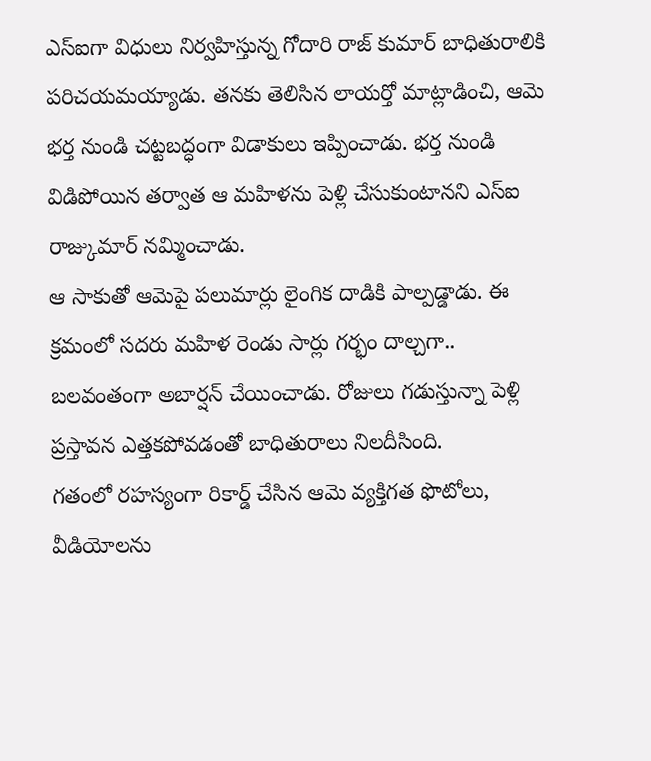ఎస్ఐగా విధులు నిర్వహిస్తున్న గోదారి రాజ్ కుమార్ బాధితురాలికి పరిచయమయ్యాడు. తనకు తెలిసిన లాయర్తో మాట్లాడించి, ఆమె భర్త నుండి చట్టబద్ధంగా విడాకులు ఇప్పించాడు. భర్త నుండి విడిపోయిన తర్వాత ఆ మహిళను పెళ్లి చేసుకుంటానని ఎస్ఐ రాజ్కుమార్ నమ్మించాడు.
ఆ సాకుతో ఆమెపై పలుమార్లు లైంగిక దాడికి పాల్పడ్డాడు. ఈ క్రమంలో సదరు మహిళ రెండు సార్లు గర్భం దాల్చగా.. బలవంతంగా అబార్షన్ చేయించాడు. రోజులు గడుస్తున్నా పెళ్లి ప్రస్తావన ఎత్తకపోవడంతో బాధితురాలు నిలదీసింది.
గతంలో రహస్యంగా రికార్డ్ చేసిన ఆమె వ్యక్తిగత ఫొటోలు, వీడియోలను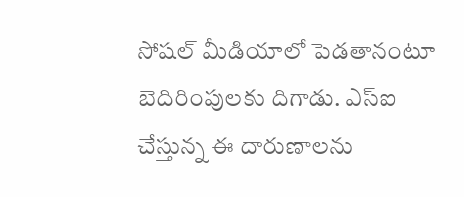సోషల్ మీడియాలో పెడతానంటూ బెదిరింపులకు దిగాడు. ఎస్ఐ చేస్తున్న ఈ దారుణాలను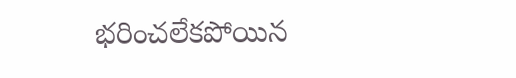భరించలేకపోయిన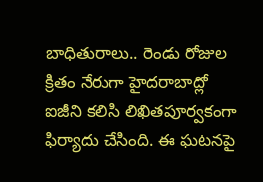బాధితురాలు.. రెండు రోజుల క్రితం నేరుగా హైదరాబాద్లో ఐజీని కలిసి లిఖితపూర్వకంగా ఫిర్యాదు చేసింది. ఈ ఘటనపై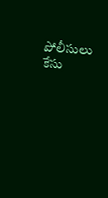పోలీసులు కేసు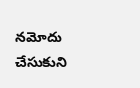నమోదు చేసుకుని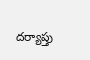దర్యాప్తు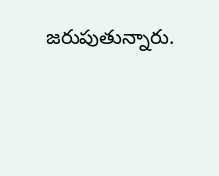జరుపుతున్నారు.